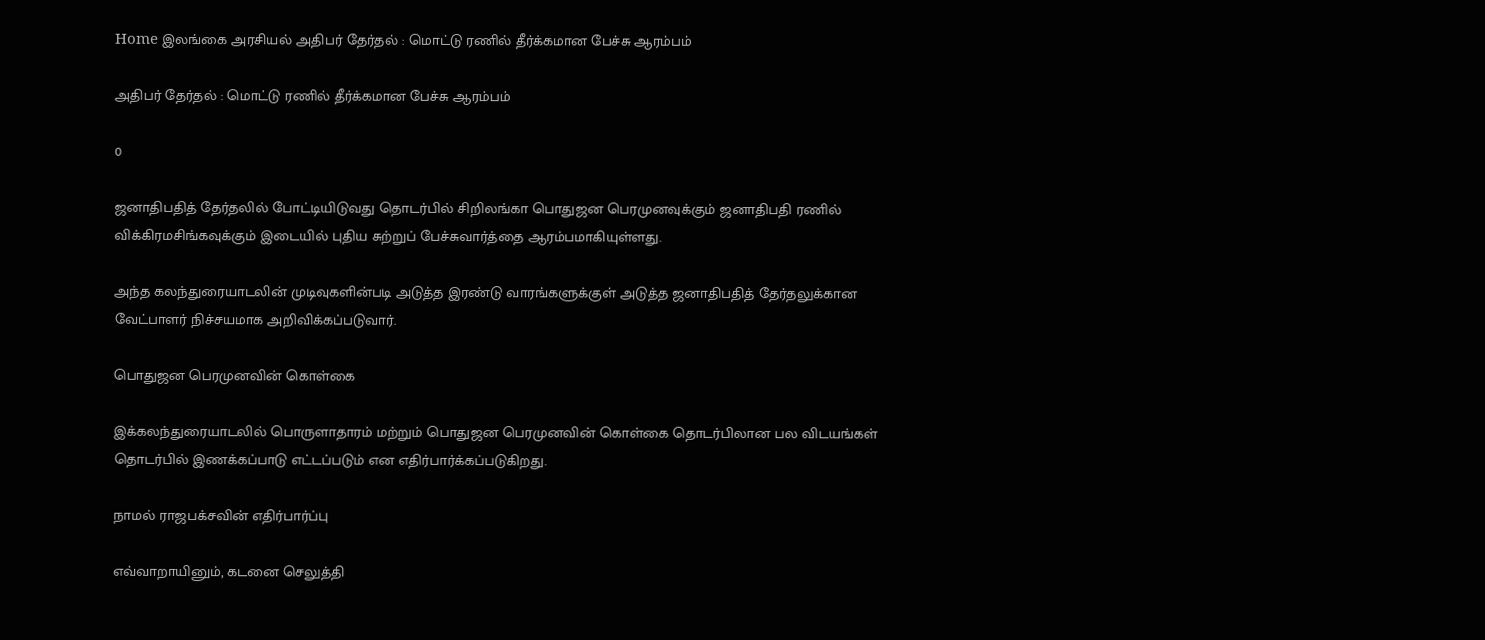Home இலங்கை அரசியல் அதிபர் தேர்தல் : மொட்டு ரணில் தீர்க்கமான பேச்சு ஆரம்பம்

அதிபர் தேர்தல் : மொட்டு ரணில் தீர்க்கமான பேச்சு ஆரம்பம்

0

ஜனாதிபதித் தேர்தலில் போட்டியிடுவது தொடர்பில் சிறிலங்கா பொதுஜன பெரமுனவுக்கும் ஜனாதிபதி ரணில் விக்கிரமசிங்கவுக்கும் இடையில் புதிய சுற்றுப் பேச்சுவார்த்தை ஆரம்பமாகியுள்ளது.

அந்த கலந்துரையாடலின் முடிவுகளின்படி அடுத்த இரண்டு வாரங்களுக்குள் அடுத்த ஜனாதிபதித் தேர்தலுக்கான வேட்பாளர் நிச்சயமாக அறிவிக்கப்படுவார்.

பொதுஜன பெரமுனவின் கொள்கை

இக்கலந்துரையாடலில் பொருளாதாரம் மற்றும் பொதுஜன பெரமுனவின் கொள்கை தொடர்பிலான பல விடயங்கள் தொடர்பில் இணக்கப்பாடு எட்டப்படும் என எதிர்பார்க்கப்படுகிறது.

நாமல் ராஜபக்சவின் எதிர்பார்ப்பு

எவ்வாறாயினும், கடனை செலுத்தி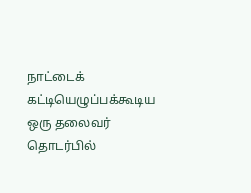நாட்டைக் கட்டியெழுப்பக்கூடிய ஒரு தலைவர் தொடர்பில்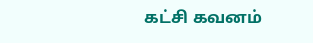கட்சி கவனம்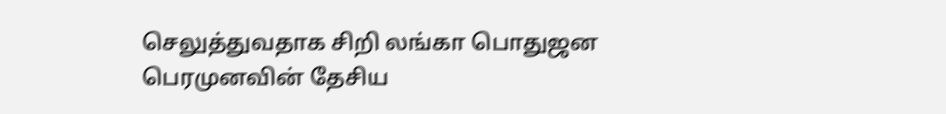செலுத்துவதாக சிறி லங்கா பொதுஜன பெரமுனவின் தேசிய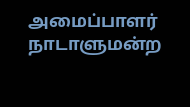அமைப்பாளர் நாடாளுமன்ற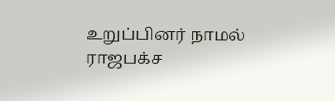உறுப்பினர் நாமல் ராஜபக்ச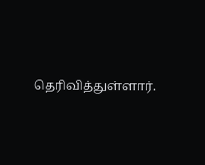தெரிவித்துள்ளார்.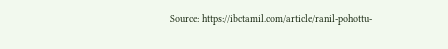Source: https://ibctamil.com/article/ranil-pohottu-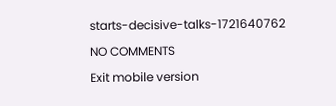starts-decisive-talks-1721640762

NO COMMENTS

Exit mobile version